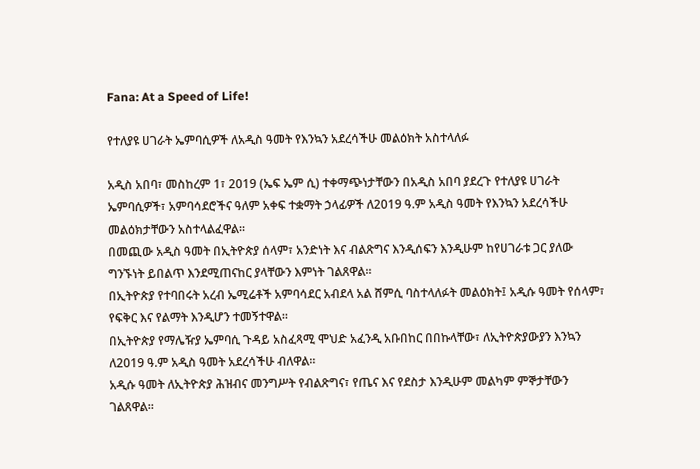Fana: At a Speed of Life!

የተለያዩ ሀገራት ኤምባሲዎች ለአዲስ ዓመት የእንኳን አደረሳችሁ መልዕክት አስተላለፉ

አዲስ አበባ፣ መስከረም 1፣ 2019 (ኤፍ ኤም ሲ) ተቀማጭነታቸውን በአዲስ አበባ ያደረጉ የተለያዩ ሀገራት ኤምባሲዎች፣ አምባሳደሮችና ዓለም አቀፍ ተቋማት ኃላፊዎች ለ2019 ዓ.ም አዲስ ዓመት የእንኳን አደረሳችሁ መልዕክታቸውን አስተላልፈዋል።
በመጪው አዲስ ዓመት በኢትዮጵያ ሰላም፣ አንድነት እና ብልጽግና እንዲሰፍን እንዲሁም ከየሀገራቱ ጋር ያለው ግንኙነት ይበልጥ እንደሚጠናከር ያላቸውን እምነት ገልጸዋል።
በኢትዮጵያ የተባበሩት አረብ ኤሚሬቶች አምባሳደር አብደላ አል ሸምሲ ባስተላለፉት መልዕክት፤ አዲሱ ዓመት የሰላም፣ የፍቅር እና የልማት እንዲሆን ተመኝተዋል።
በኢትዮጵያ የማሌዥያ ኤምባሲ ጉዳይ አስፈጻሚ ሞህድ አፈንዲ አቡበከር በበኩላቸው፣ ለኢትዮጵያውያን እንኳን ለ2019 ዓ.ም አዲስ ዓመት አደረሳችሁ ብለዋል።
አዲሱ ዓመት ለኢትዮጵያ ሕዝብና መንግሥት የብልጽግና፣ የጤና እና የደስታ እንዲሁም መልካም ምኞታቸውን ገልጸዋል።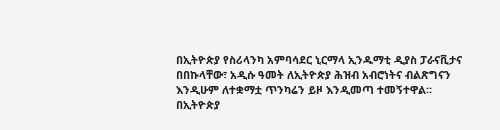በኢትዮጵያ የስሪላንካ አምባሳደር ኒርማላ ኢንዱማቲ ዲያስ ፓራናቪታና በበኩላቸው፣ አዲሱ ዓመት ለኢትዮጵያ ሕዝብ አብሮነትና ብልጽግናን እንዲሁም ለተቋማቷ ጥንካሬን ይዞ እንዲመጣ ተመኝተዋል።
በኢትዮጵያ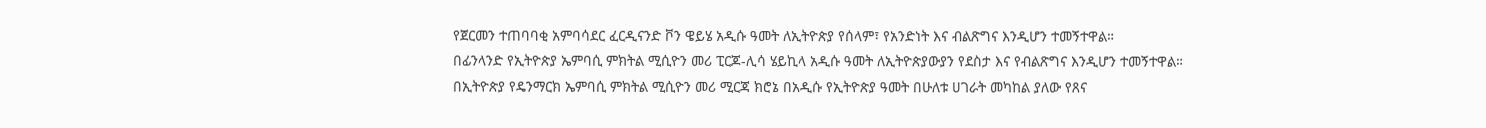የጀርመን ተጠባባቂ አምባሳደር ፈርዲናንድ ቮን ዌይሄ አዲሱ ዓመት ለኢትዮጵያ የሰላም፣ የአንድነት እና ብልጽግና እንዲሆን ተመኝተዋል።
በፊንላንድ የኢትዮጵያ ኤምባሲ ምክትል ሚሲዮን መሪ ፒርጆ-ሊሳ ሄይኪላ አዲሱ ዓመት ለኢትዮጵያውያን የደስታ እና የብልጽግና እንዲሆን ተመኝተዋል።
በኢትዮጵያ የዴንማርክ ኤምባሲ ምክትል ሚሲዮን መሪ ሚርጃ ክሮኔ በአዲሱ የኢትዮጵያ ዓመት በሁለቱ ሀገራት መካከል ያለው የጸና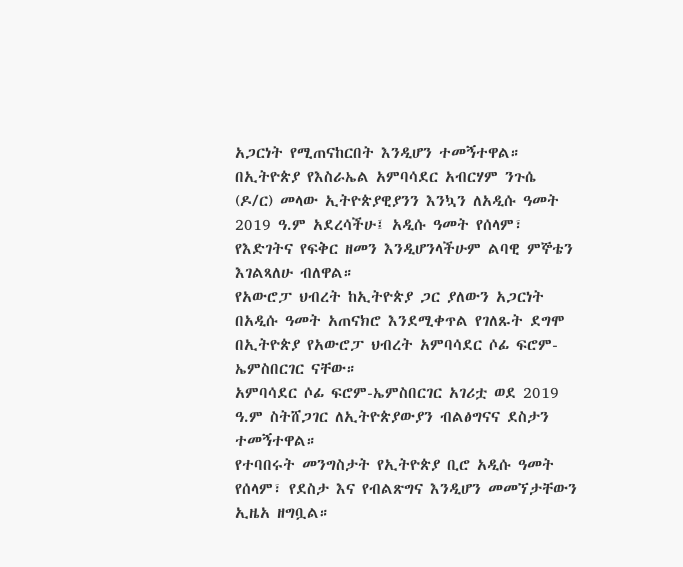አጋርነት የሚጠናከርበት እንዲሆን ተመኝተዋል።
በኢትዮጵያ የእስራኤል አምባሳደር አብርሃም ንጉሴ (ዶ/ር) መላው ኢትዮጵያዊያንን እንኳን ለአዲሱ ዓመት 2019 ዓ.ም አደረሳችሁ፤ አዲሱ ዓመት የሰላም፣ የእድገትና የፍቅር ዘመን እንዲሆንላችሁም ልባዊ ምኞቴን እገልጻለሁ ብለዋል።
የአውሮፓ ህብረት ከኢትዮጵያ ጋር ያለውን አጋርነት በአዲሱ ዓመት አጠናክሮ እንደሚቀጥል የገለጹት ደግሞ በኢትዮጵያ የአውሮፓ ህብረት አምባሳደር ሶፊ ፍሮም-ኤምስበርገር ናቸው።
አምባሳደር ሶፊ ፍሮም-ኤምስበርገር አገሪቷ ወደ 2019 ዓ.ም ስትሸጋገር ለኢትዮጵያውያን ብልፅግናና ደስታን ተመኝተዋል።
የተባበሩት መንግስታት የኢትዮጵያ ቢሮ አዲሱ ዓመት የሰላም፣ የደስታ እና የብልጽግና እንዲሆን መመኘታቸውን ኢዜአ ዘግቧል።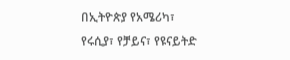በኢትዮጵያ የአሜሪካ፣ የሩሲያ፣ የቻይና፣ የዩናይትድ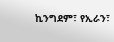ኪንግደም፣ የኢራን፣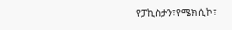የፓኪስታን፣የሜክሲኮ፣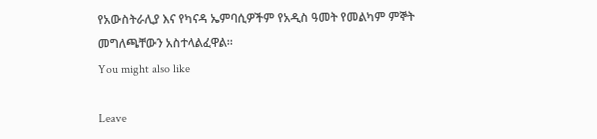የአውስትራሊያ እና የካናዳ ኤምባሲዎችም የአዲስ ዓመት የመልካም ምኞት መግለጫቸውን አስተላልፈዋል።
You might also like

Leave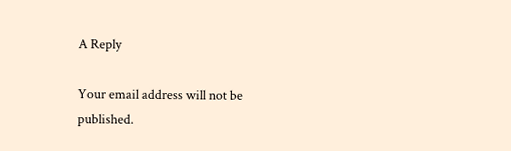A Reply

Your email address will not be published.